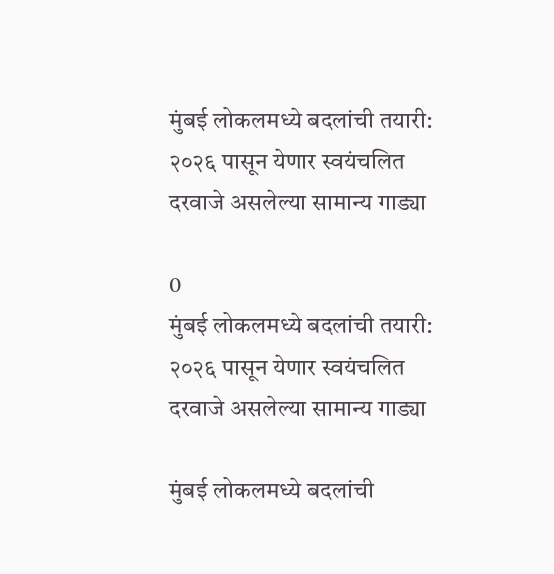मुंबई लोकलमध्ये बदलांची तयारी: २०२६ पासून येणार स्वयंचलित दरवाजे असलेल्या सामान्य गाड्या

0
मुंबई लोकलमध्ये बदलांची तयारी: २०२६ पासून येणार स्वयंचलित दरवाजे असलेल्या सामान्य गाड्या

मुंबई लोकलमध्ये बदलांची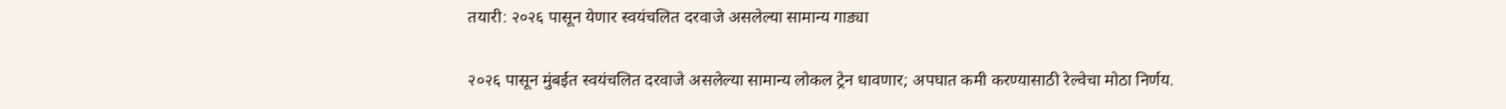तयारी: २०२६ पासून येणार स्वयंचलित दरवाजे असलेल्या सामान्य गाड्या

२०२६ पासून मुंबईत स्वयंचलित दरवाजे असलेल्या सामान्य लोकल ट्रेन धावणार; अपघात कमी करण्यासाठी रेल्वेचा मोठा निर्णय.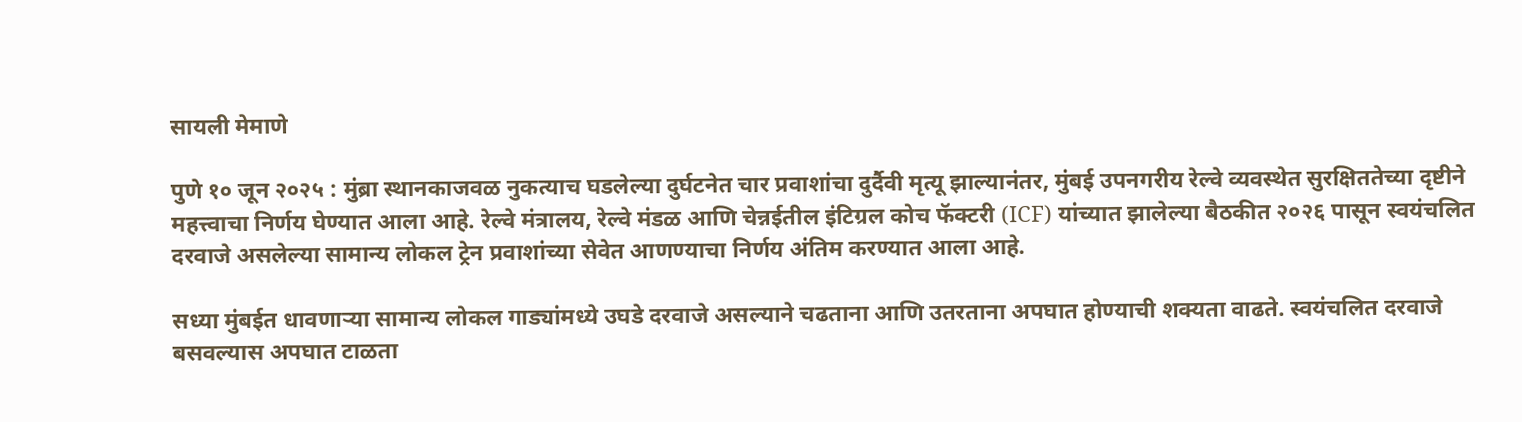सायली मेमाणे

पुणे १० जून २०२५ : मुंब्रा स्थानकाजवळ नुकत्याच घडलेल्या दुर्घटनेत चार प्रवाशांचा दुर्दैवी मृत्यू झाल्यानंतर, मुंबई उपनगरीय रेल्वे व्यवस्थेत सुरक्षिततेच्या दृष्टीने महत्त्वाचा निर्णय घेण्यात आला आहे. रेल्वे मंत्रालय, रेल्वे मंडळ आणि चेन्नईतील इंटिग्रल कोच फॅक्टरी (ICF) यांच्यात झालेल्या बैठकीत २०२६ पासून स्वयंचलित दरवाजे असलेल्या सामान्य लोकल ट्रेन प्रवाशांच्या सेवेत आणण्याचा निर्णय अंतिम करण्यात आला आहे.

सध्या मुंबईत धावणाऱ्या सामान्य लोकल गाड्यांमध्ये उघडे दरवाजे असल्याने चढताना आणि उतरताना अपघात होण्याची शक्यता वाढते. स्वयंचलित दरवाजे बसवल्यास अपघात टाळता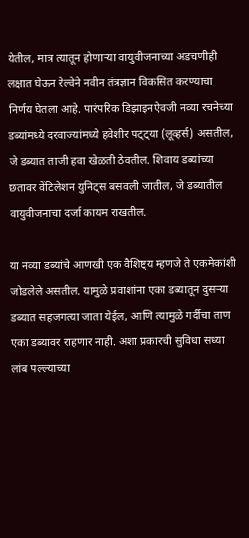येतील, मात्र त्यातून होणाऱ्या वायुवीजनाच्या अडचणीही लक्षात घेऊन रेल्वेने नवीन तंत्रज्ञान विकसित करण्याचा निर्णय घेतला आहे. पारंपरिक डिझाइनऐवजी नव्या रचनेच्या डब्यांमध्ये दरवाज्यांमध्ये हवेशीर पट्ट्या (लूव्हर्स) असतील, जे डब्यात ताजी हवा खेळती ठेवतील. शिवाय डब्यांच्या छतावर वेंटिलेशन युनिट्स बसवली जातील, जे डब्यातील वायुवीजनाचा दर्जा कायम राखतील.

या नव्या डब्यांचे आणखी एक वैशिष्ट्य म्हणजे ते एकमेकांशी जोडलेले असतील. यामुळे प्रवाशांना एका डब्यातून दुसऱ्या डब्यात सहजगत्या जाता येईल, आणि त्यामुळे गर्दीचा ताण एका डब्यावर राहणार नाही. अशा प्रकारची सुविधा सध्या लांब पल्ल्याच्या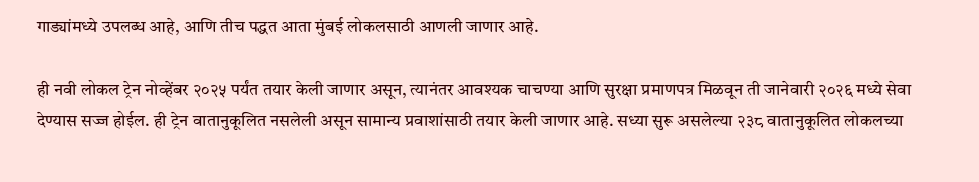गाड्यांमध्ये उपलब्ध आहे, आणि तीच पद्धत आता मुंबई लोकलसाठी आणली जाणार आहे.

ही नवी लोकल ट्रेन नोव्हेंबर २०२५ पर्यंत तयार केली जाणार असून, त्यानंतर आवश्यक चाचण्या आणि सुरक्षा प्रमाणपत्र मिळवून ती जानेवारी २०२६ मध्ये सेवा देण्यास सज्ज होईल. ही ट्रेन वातानुकूलित नसलेली असून सामान्य प्रवाशांसाठी तयार केली जाणार आहे. सध्या सुरू असलेल्या २३८ वातानुकूलित लोकलच्या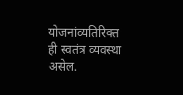योजनांव्यतिरिक्त ही स्वतंत्र व्यवस्था असेल.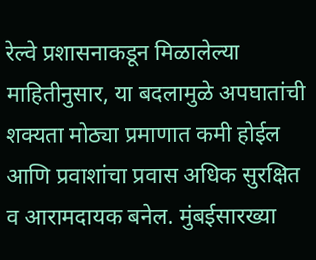रेल्वे प्रशासनाकडून मिळालेल्या माहितीनुसार, या बदलामुळे अपघातांची शक्यता मोठ्या प्रमाणात कमी होईल आणि प्रवाशांचा प्रवास अधिक सुरक्षित व आरामदायक बनेल. मुंबईसारख्या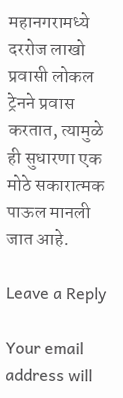महानगरामध्ये दररोज लाखो प्रवासी लोकल ट्रेनने प्रवास करतात, त्यामुळे ही सुधारणा एक मोठे सकारात्मक पाऊल मानली जात आहे.

Leave a Reply

Your email address will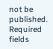not be published. Required fields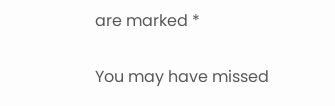are marked *

You may have missed